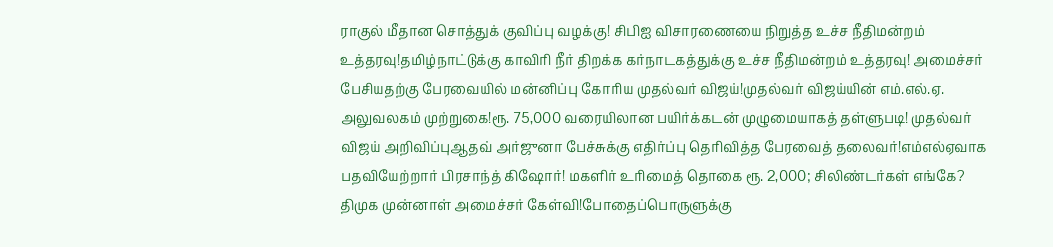ராகுல் மீதான சொத்துக் குவிப்பு வழக்கு! சிபிஐ விசாரணையை நிறுத்த உச்ச நீதிமன்றம் உத்தரவு!தமிழ்நாட்டுக்கு காவிரி நீர் திறக்க கர்நாடகத்துக்கு உச்ச நீதிமன்றம் உத்தரவு! அமைச்சர் பேசியதற்கு பேரவையில் மன்னிப்பு கோரிய முதல்வர் விஜய்!முதல்வர் விஜய்யின் எம்.எல்.ஏ. அலுவலகம் முற்றுகை!ரூ. 75,000 வரையிலான பயிர்க்கடன் முழுமையாகத் தள்ளுபடி! முதல்வர் விஜய் அறிவிப்புஆதவ் அர்ஜுனா பேச்சுக்கு எதிர்ப்பு தெரிவித்த பேரவைத் தலைவர்!எம்எல்ஏவாக பதவியேற்றார் பிரசாந்த் கிஷோர்! மகளிர் உரிமைத் தொகை ரூ. 2,000; சிலிண்டர்கள் எங்கே? திமுக முன்னாள் அமைச்சர் கேள்வி!போதைப்பொருளுக்கு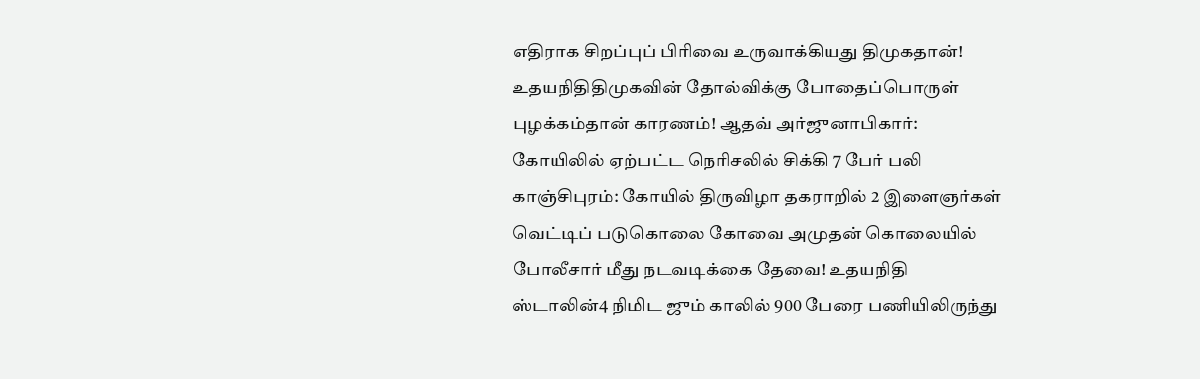எதிராக சிறப்புப் பிரிவை உருவாக்கியது திமுகதான்! உதயநிதிதிமுகவின் தோல்விக்கு போதைப்பொருள் புழக்கம்தான் காரணம்! ஆதவ் அர்ஜுனாபிகார்: கோயிலில் ஏற்பட்ட நெரிசலில் சிக்கி 7 பேர் பலி காஞ்சிபுரம்: கோயில் திருவிழா தகராறில் 2 இளைஞர்கள் வெட்டிப் படுகொலை கோவை அமுதன் கொலையில் போலீசார் மீது நடவடிக்கை தேவை! உதயநிதி ஸ்டாலின்4 நிமிட ஜும் காலில் 900 பேரை பணியிலிருந்து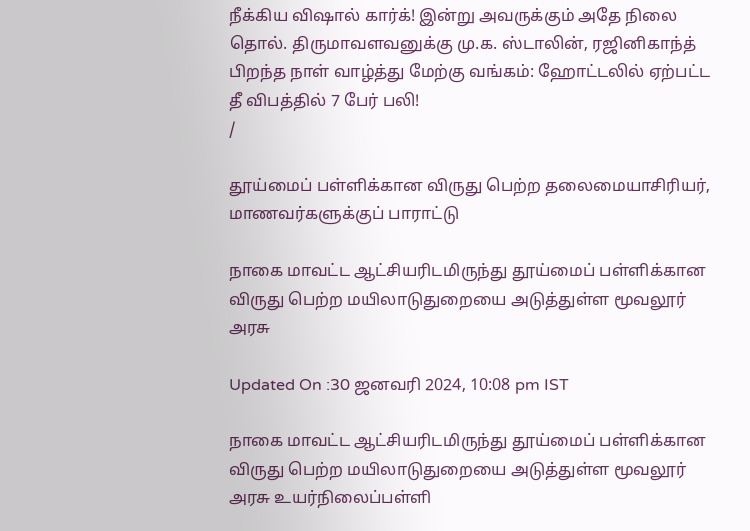நீக்கிய விஷால் கார்க்! இன்று அவருக்கும் அதே நிலை தொல். திருமாவளவனுக்கு மு.க. ஸ்டாலின், ரஜினிகாந்த் பிறந்த நாள் வாழ்த்து மேற்கு வங்கம்: ஹோட்டலில் ஏற்பட்ட தீ விபத்தில் 7 பேர் பலி!
/

தூய்மைப் பள்ளிக்கான விருது பெற்ற தலைமையாசிரியர், மாணவர்களுக்குப் பாராட்டு

நாகை மாவட்ட ஆட்சியரிடமிருந்து தூய்மைப் பள்ளிக்கான விருது பெற்ற மயிலாடுதுறையை அடுத்துள்ள மூவலூர் அரசு

Updated On :30 ஜனவரி 2024, 10:08 pm IST

நாகை மாவட்ட ஆட்சியரிடமிருந்து தூய்மைப் பள்ளிக்கான விருது பெற்ற மயிலாடுதுறையை அடுத்துள்ள மூவலூர் அரசு உயர்நிலைப்பள்ளி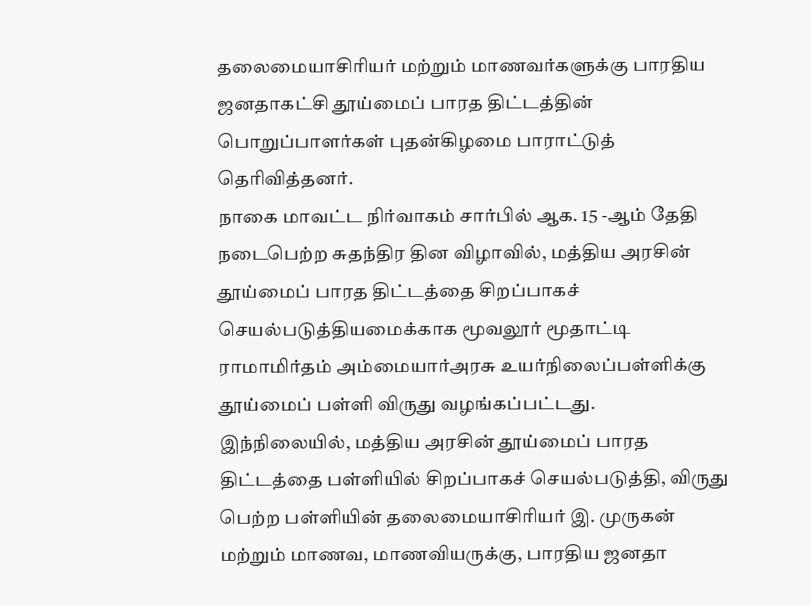தலைமையாசிரியர் மற்றும் மாணவர்களுக்கு பாரதிய ஜனதாகட்சி தூய்மைப் பாரத திட்டத்தின் பொறுப்பாளர்கள் புதன்கிழமை பாராட்டுத் தெரிவித்தனர்.
நாகை மாவட்ட நிர்வாகம் சார்பில் ஆக. 15 -ஆம் தேதி நடைபெற்ற சுதந்திர தின விழாவில், மத்திய அரசின்  தூய்மைப் பாரத திட்டத்தை சிறப்பாகச்  செயல்படுத்தியமைக்காக மூவலூர் மூதாட்டி ராமாமிர்தம் அம்மையார்அரசு உயர்நிலைப்பள்ளிக்கு தூய்மைப் பள்ளி விருது வழங்கப்பட்டது.
இந்நிலையில், மத்திய அரசின் தூய்மைப் பாரத திட்டத்தை பள்ளியில் சிறப்பாகச் செயல்படுத்தி, விருது பெற்ற பள்ளியின் தலைமையாசிரியர் இ. முருகன் மற்றும் மாணவ, மாணவியருக்கு, பாரதிய ஜனதா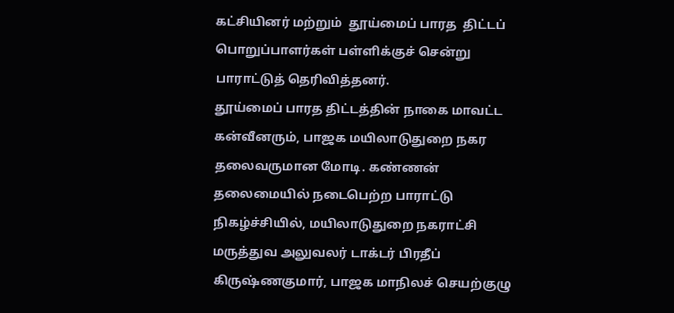கட்சியினர் மற்றும்  தூய்மைப் பாரத  திட்டப் பொறுப்பாளர்கள் பள்ளிக்குச் சென்று பாராட்டுத் தெரிவித்தனர்.
தூய்மைப் பாரத திட்டத்தின் நாகை மாவட்ட கன்வீனரும், பாஜக மயிலாடுதுறை நகர தலைவருமான மோடி. கண்ணன் தலைமையில் நடைபெற்ற பாராட்டு நிகழ்ச்சியில், மயிலாடுதுறை நகராட்சி மருத்துவ அலுவலர் டாக்டர் பிரதீப் கிருஷ்ணகுமார், பாஜக மாநிலச் செயற்குழு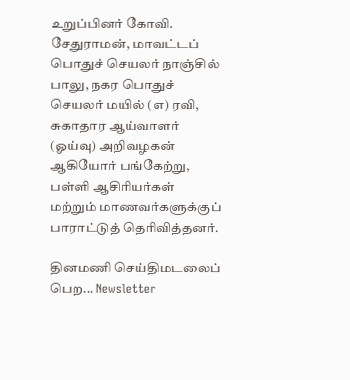உறுப்பினர் கோவி. சேதுராமன், மாவட்டப் பொதுச் செயலர் நாஞ்சில் பாலு, நகர பொதுச் செயலர் மயில் (எ) ரவி, சுகாதார ஆய்வாளர் (ஓய்வு) அறிவழகன் ஆகியோர் பங்கேற்று, பள்ளி ஆசிரியர்கள் மற்றும் மாணவர்களுக்குப் பாராட்டுத் தெரிவித்தனர்.

தினமணி செய்திமடலைப் பெற... Newsletter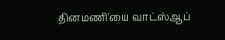தினமணி'யை வாட்ஸ்ஆப்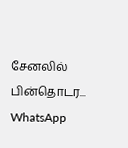சேனலில் பின்தொடர... WhatsApp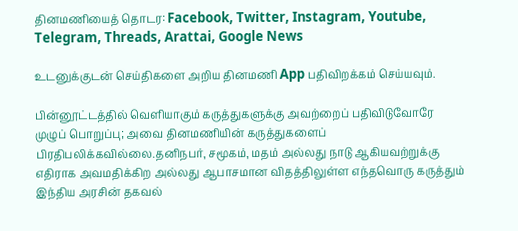தினமணியைத் தொடர: Facebook, Twitter, Instagram, Youtube, Telegram, Threads, Arattai, Google News

உடனுக்குடன் செய்திகளை அறிய தினமணி App பதிவிறக்கம் செய்யவும்.

பின்னூட்டத்தில் வெளியாகும் கருத்துகளுக்கு அவற்றைப் பதிவிடுவோரே முழுப் பொறுப்பு; அவை தினமணியின் கருத்துகளைப் பிரதிபலிக்கவில்லை.தனிநபர், சமூகம், மதம் அல்லது நாடு ஆகியவற்றுக்கு எதிராக அவமதிக்கிற அல்லது ஆபாசமான விதத்திலுள்ள எந்தவொரு கருத்தும் இந்திய அரசின் தகவல்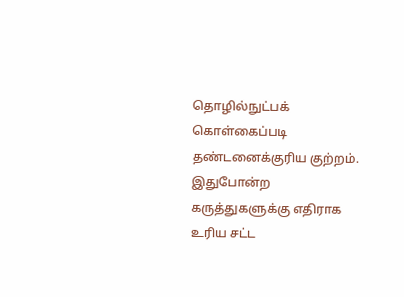தொழில்நுட்பக் கொள்கைப்படி தண்டனைக்குரிய குற்றம். இதுபோன்ற கருத்துகளுக்கு எதிராக உரிய சட்ட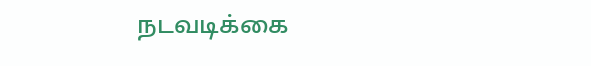நடவடிக்கை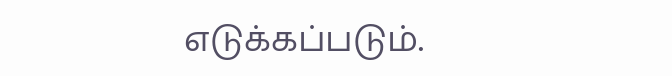எடுக்கப்படும்.